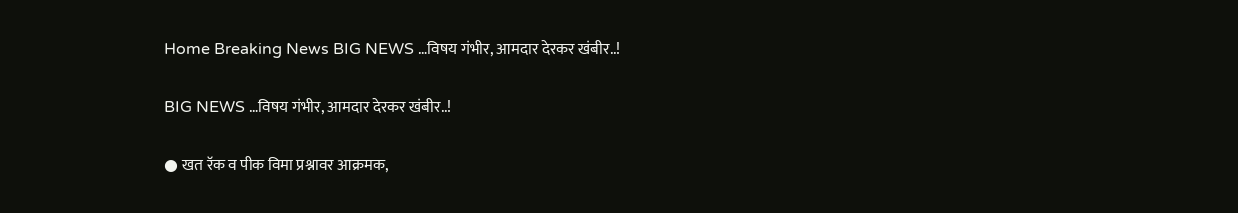Home Breaking News BIG NEWS …विषय गंभीर, आमदार देरकर खंबीर..!

BIG NEWS …विषय गंभीर, आमदार देरकर खंबीर..!

● खत रॅक व पीक विमा प्रश्नावर आक्रमक,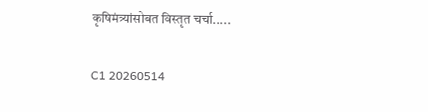कृषिमंत्र्यांसोबत विस्तृत चर्चा.....

C1 20260514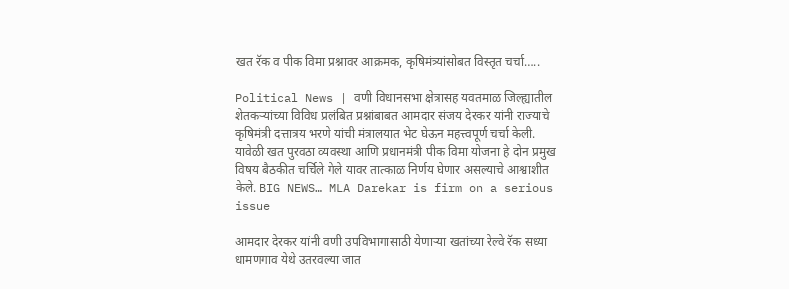खत रॅक व पीक विमा प्रश्नावर आक्रमक, कृषिमंत्र्यांसोबत विस्तृत चर्चा…..

Political News | वणी विधानसभा क्षेत्रासह यवतमाळ जिल्ह्यातील शेतकऱ्यांच्या विविध प्रलंबित प्रश्नांबाबत आमदार संजय देरकर यांनी राज्याचे कृषिमंत्री दत्तात्रय भरणे यांची मंत्रालयात भेट घेऊन महत्त्वपूर्ण चर्चा केली. यावेळी खत पुरवठा व्यवस्था आणि प्रधानमंत्री पीक विमा योजना हे दोन प्रमुख विषय बैठकीत चर्चिले गेले यावर तात्काळ निर्णय घेणार असल्याचे आश्वाशीत केले. BIG NEWS… MLA Darekar is firm on a serious issue

आमदार देरकर यांनी वणी उपविभागासाठी येणाऱ्या खतांच्या रेल्वे रॅक सध्या धामणगाव येथे उतरवल्या जात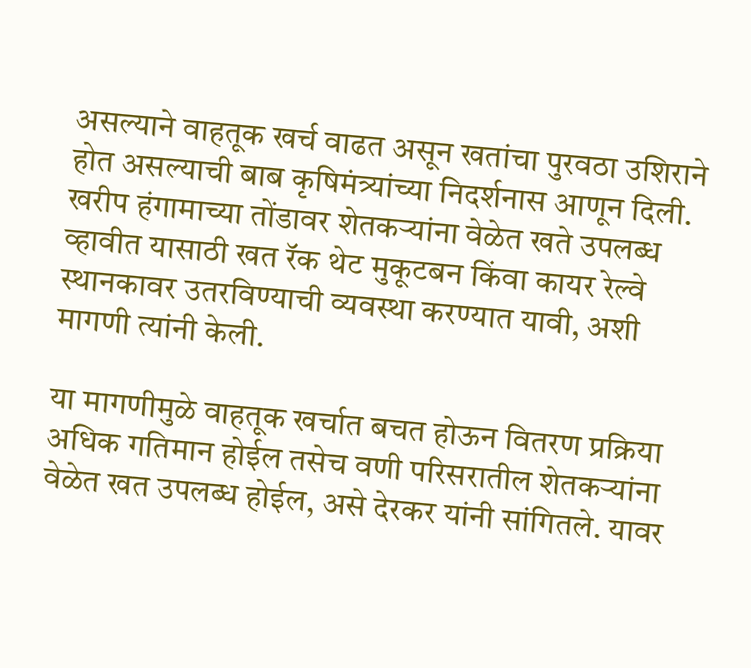असल्याने वाहतूक खर्च वाढत असून खतांचा पुरवठा उशिराने होत असल्याची बाब कृषिमंत्र्यांच्या निदर्शनास आणून दिली. खरीप हंगामाच्या तोंडावर शेतकऱ्यांना वेळेत खते उपलब्ध व्हावीत यासाठी खत रॅक थेट मुकूटबन किंवा कायर रेल्वे स्थानकावर उतरविण्याची व्यवस्था करण्यात यावी, अशी मागणी त्यांनी केली.

या मागणीमुळे वाहतूक खर्चात बचत होऊन वितरण प्रक्रिया अधिक गतिमान होईल तसेच वणी परिसरातील शेतकऱ्यांना वेळेत खत उपलब्ध होईल, असे देरकर यांनी सांगितले. यावर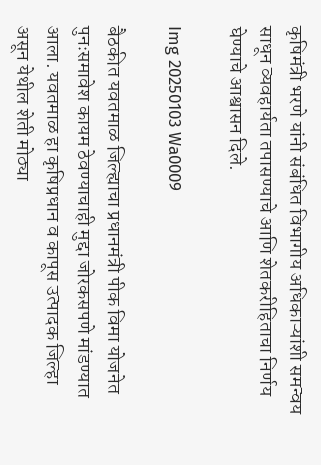कृषिमंत्री भरणे यांनी संबंधित विभागीय अधिकाऱ्यांशी समन्वय साधून व्यवहार्यता तपासण्याचे आणि शेतकरीहिताचा निर्णय घेण्याचे आश्वासन दिले.

Img 20250103 Wa0009

बैठकीत यवतमाळ जिल्ह्याचा प्रधानमंत्री पीक विमा योजनेत पुनःसमावेश कायम ठेवण्याचाही मुद्दा जोरकसपणे मांडण्यात आला. यवतमाळ हा कृषिप्रधान व कापूस उत्पादक जिल्हा असून येथील शेती मोठ्या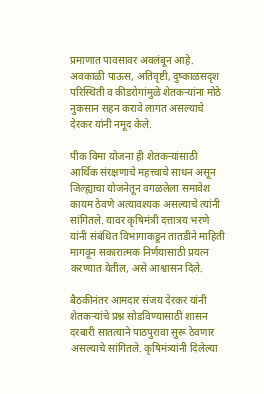प्रमाणात पावसावर अवलंबून आहे. अवकाळी पाऊस, अतिवृष्टी, दुष्काळसदृश परिस्थिती व कीडरोगांमुळे शेतकऱ्यांना मोठे नुकसान सहन करावे लागत असल्याचे देरकर यांनी नमूद केले.

पीक विमा योजना ही शेतकऱ्यांसाठी आर्थिक संरक्षणाचे महत्त्वाचे साधन असून जिल्ह्याचा योजनेतून वगळलेला समावेश कायम ठेवणे अत्यावश्यक असल्याचे त्यांनी सांगितले. यावर कृषिमंत्री दत्तात्रय भरणे यांनी संबंधित विभागाकडून तातडीने माहिती मागवून सकारात्मक निर्णयासाठी प्रयत्न करण्यात येतील, असे आश्वासन दिले.

बैठकीनंतर आमदार संजय देरकर यांनी शेतकऱ्यांचे प्रश्न सोडविण्यासाठी शासन दरबारी सातत्याने पाठपुरावा सुरू ठेवणार असल्याचे सांगितले. कृषिमंत्र्यांनी दिलेल्या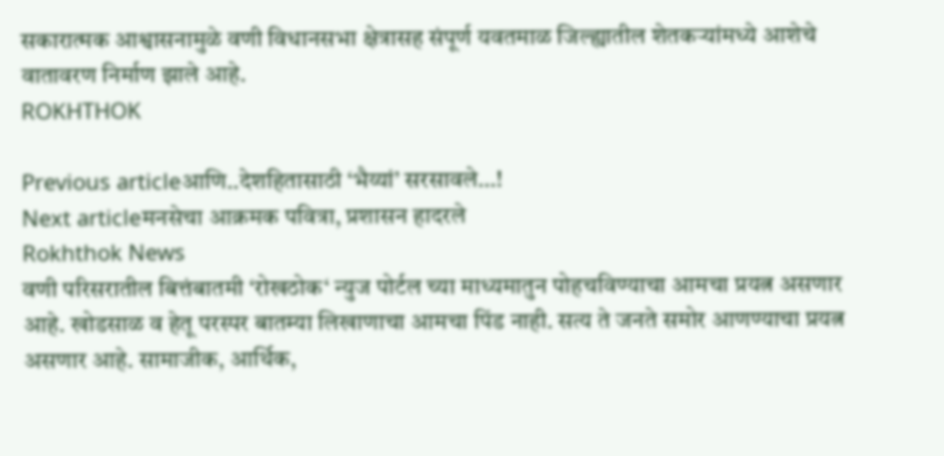सकारात्मक आश्वासनामुळे वणी विधानसभा क्षेत्रासह संपूर्ण यवतमाळ जिल्ह्यातील शेतकऱ्यांमध्ये आशेचे वातावरण निर्माण झाले आहे.
ROKHTHOK

Previous articleआणि..देशहितासाठी ‘भैय्यां’ सरसावले…!
Next articleमनसेचा आक्रमक पवित्रा, प्रशासन हादरले
Rokhthok News
वणी परिसरातील बित्तंबातमी ‘रोखठोक‘ न्युज पोर्टल च्या माध्यमातुन पोहचविण्याचा आमचा प्रयत्न असणार आहे. खोडसाळ व हेतू परस्पर बातम्या लिखाणाचा आमचा पिंड नाही. सत्य ते जनते समोर आणण्याचा प्रयत्न असणार आहे. सामाजीक, आर्थिक,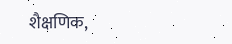शैक्षणिक,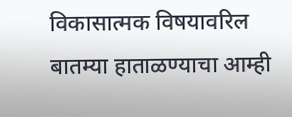विकासात्मक विषयावरिल बातम्या हाताळण्याचा आम्ही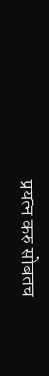प्रयत्न करु सोबतच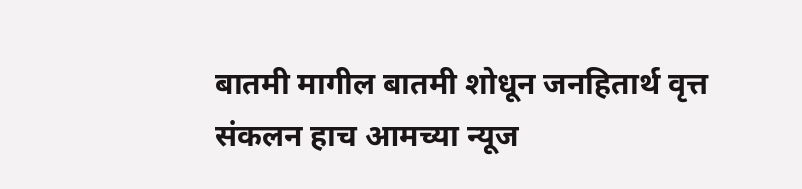बातमी मागील बातमी शोधून जनहितार्थ वृत्त संकलन हाच आमच्या न्यूज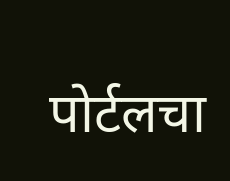पोर्टलचा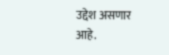उद्देश असणार आहे.